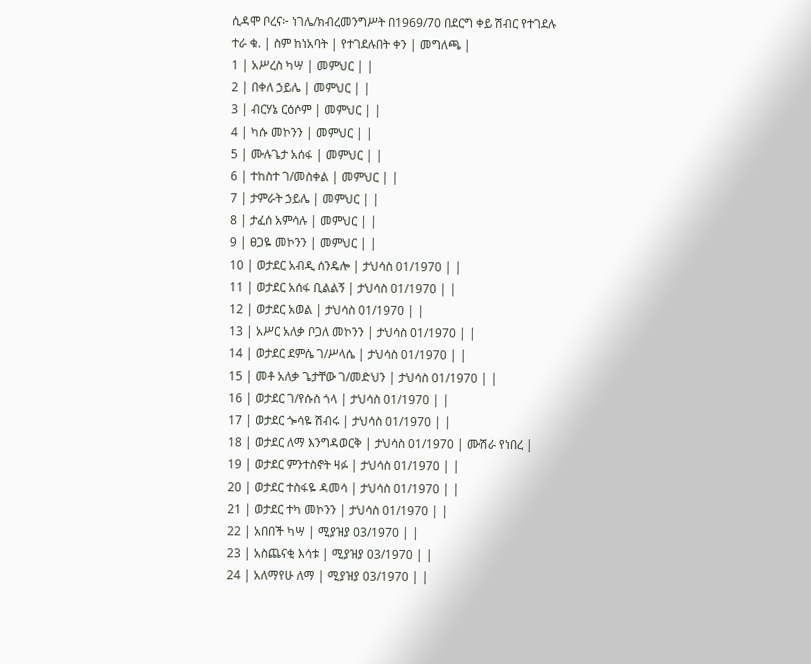ሲዳሞ ቦረና፦ ነገሌ/ክብረመንግሥት በ1969/70 በደርግ ቀይ ሽብር የተገደሉ
ተራ ቁ. | ስም ከነአባት | የተገደሉበት ቀን | መግለጫ |
1 | አሥረስ ካሣ | መምህር | |
2 | በቀለ ኃይሌ | መምህር | |
3 | ብርሃኔ ርዕሶም | መምህር | |
4 | ካሱ መኮንን | መምህር | |
5 | ሙሉጌታ አሰፋ | መምህር | |
6 | ተከስተ ገ/መስቀል | መምህር | |
7 | ታምራት ኃይሌ | መምህር | |
8 | ታፈሰ አምሳሉ | መምህር | |
9 | ፀጋዬ መኮንን | መምህር | |
10 | ወታደር አብዲ ሰንዴሎ | ታህሳስ 01/1970 | |
11 | ወታደር አሰፋ ቢልልኝ | ታህሳስ 01/1970 | |
12 | ወታደር አወል | ታህሳስ 01/1970 | |
13 | አሥር አለቃ ቦጋለ መኮንን | ታህሳስ 01/1970 | |
14 | ወታደር ደምሴ ገ/ሥላሴ | ታህሳስ 01/1970 | |
15 | መቶ አለቃ ጌታቸው ገ/መድህን | ታህሳስ 01/1970 | |
16 | ወታደር ገ/የሱስ ጎላ | ታህሳስ 01/1970 | |
17 | ወታደር ጐሳዬ ሽብሩ | ታህሳስ 01/1970 | |
18 | ወታደር ለማ እንግዳወርቅ | ታህሳስ 01/1970 | ሙሽራ የነበረ |
19 | ወታደር ምንተስኖት ዛፉ | ታህሳስ 01/1970 | |
20 | ወታደር ተስፋዬ ዳመሳ | ታህሳስ 01/1970 | |
21 | ወታደር ተካ መኮንን | ታህሳስ 01/1970 | |
22 | አበበች ካሣ | ሚያዝያ 03/1970 | |
23 | አስጨናቂ እሳቱ | ሚያዝያ 03/1970 | |
24 | አለማየሁ ለማ | ሚያዝያ 03/1970 | |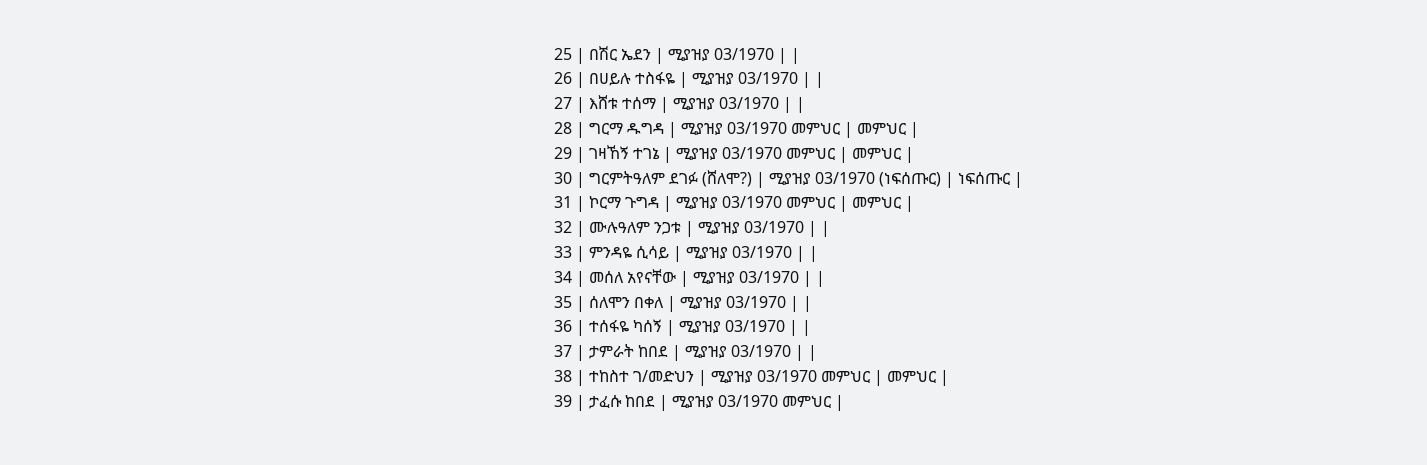25 | በሽር ኤደን | ሚያዝያ 03/1970 | |
26 | በሀይሉ ተስፋዬ | ሚያዝያ 03/1970 | |
27 | እሸቱ ተሰማ | ሚያዝያ 03/1970 | |
28 | ግርማ ዱግዳ | ሚያዝያ 03/1970 መምህር | መምህር |
29 | ገዛኸኝ ተገኔ | ሚያዝያ 03/1970 መምህር | መምህር |
30 | ግርምትዓለም ደገፉ (ሸለሞ?) | ሚያዝያ 03/1970 (ነፍሰጡር) | ነፍሰጡር |
31 | ኮርማ ጉግዳ | ሚያዝያ 03/1970 መምህር | መምህር |
32 | ሙሉዓለም ንጋቱ | ሚያዝያ 03/1970 | |
33 | ምንዳዬ ሲሳይ | ሚያዝያ 03/1970 | |
34 | መሰለ አየናቸው | ሚያዝያ 03/1970 | |
35 | ሰለሞን በቀለ | ሚያዝያ 03/1970 | |
36 | ተሰፋዬ ካሰኝ | ሚያዝያ 03/1970 | |
37 | ታምራት ከበደ | ሚያዝያ 03/1970 | |
38 | ተከስተ ገ/መድህን | ሚያዝያ 03/1970 መምህር | መምህር |
39 | ታፈሱ ከበደ | ሚያዝያ 03/1970 መምህር |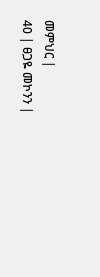መምህር |
40 | ፀጋዬ መኮንን |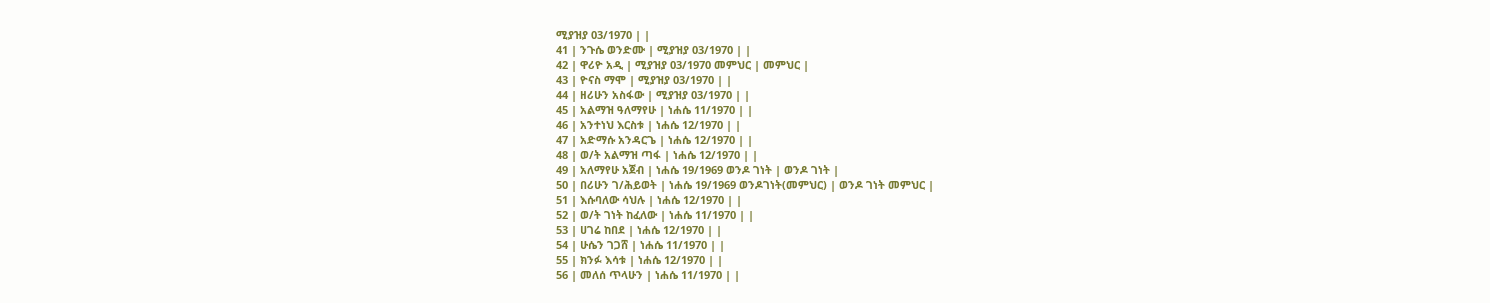ሚያዝያ 03/1970 | |
41 | ንጉሴ ወንድሙ | ሚያዝያ 03/1970 | |
42 | ዋሪዮ አዲ | ሚያዝያ 03/1970 መምህር | መምህር |
43 | ዮናስ ማሞ | ሚያዝያ 03/1970 | |
44 | ዘሪሁን አስፋው | ሚያዝያ 03/1970 | |
45 | አልማዝ ዓለማየሁ | ነሐሴ 11/1970 | |
46 | አንተነህ እርስቱ | ነሐሴ 12/1970 | |
47 | አድማሱ አንዳርጌ | ነሐሴ 12/1970 | |
48 | ወ/ት አልማዝ ጣፋ | ነሐሴ 12/1970 | |
49 | አለማየሁ አጀብ | ነሐሴ 19/1969 ወንዶ ገነት | ወንዶ ገነት |
50 | በሪሁን ገ/ሕይወት | ነሐሴ 19/1969 ወንዶገነት(መምህር) | ወንዶ ገነት መምህር |
51 | እሱባለው ሳህሉ | ነሐሴ 12/1970 | |
52 | ወ/ት ገነት ከፈለው | ነሐሴ 11/1970 | |
53 | ሀገሬ ከበደ | ነሐሴ 12/1970 | |
54 | ሁሴን ገጋሸ | ነሐሴ 11/1970 | |
55 | ክንፉ እሳቱ | ነሐሴ 12/1970 | |
56 | መለሰ ጥላሁን | ነሐሴ 11/1970 | |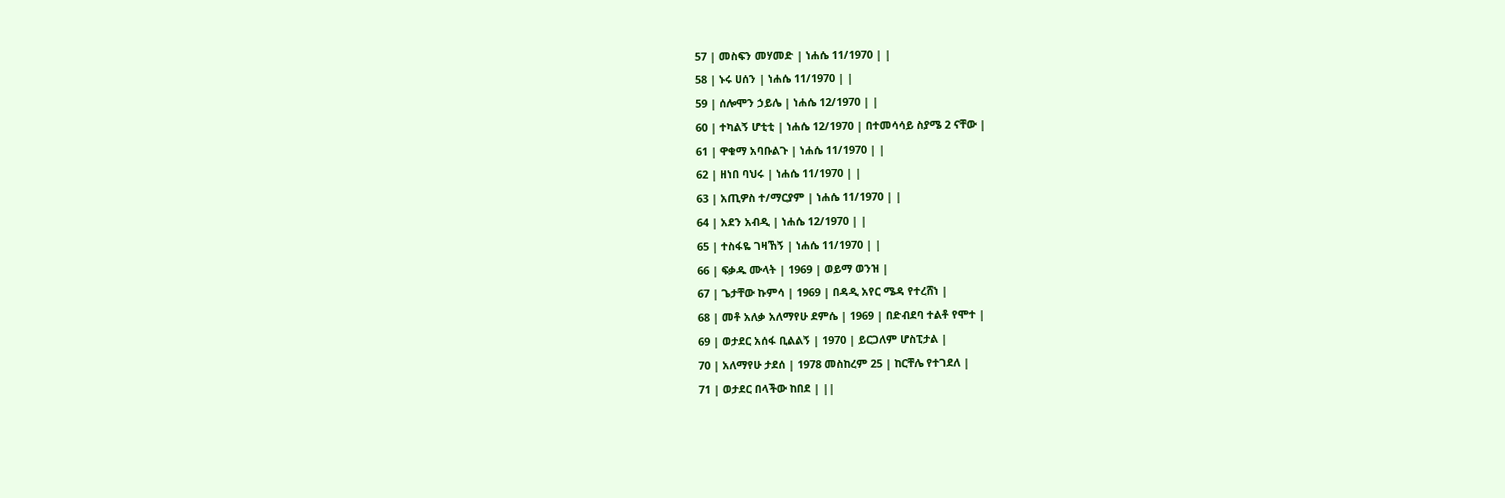57 | መስፍን መሃመድ | ነሐሴ 11/1970 | |
58 | ኑሩ ሀሰን | ነሐሴ 11/1970 | |
59 | ሰሎሞን ኃይሌ | ነሐሴ 12/1970 | |
60 | ተካልኝ ሆቲቲ | ነሐሴ 12/1970 | በተመሳሳይ ስያሜ 2 ናቸው |
61 | ዋቁማ አባቡልጉ | ነሐሴ 11/1970 | |
62 | ዘነበ ባህሩ | ነሐሴ 11/1970 | |
63 | አጢዎስ ተ/ማርያም | ነሐሴ 11/1970 | |
64 | አደን አብዲ | ነሐሴ 12/1970 | |
65 | ተስፋዬ ገዛኸኝ | ነሐሴ 11/1970 | |
66 | ፍቃዱ ሙላት | 1969 | ወይማ ወንዝ |
67 | ጌታቸው ኩምሳ | 1969 | በዳዲ አየር ሜዳ የተረሸነ |
68 | መቶ አለቃ አለማየሁ ደምሴ | 1969 | በድብደባ ተልቶ የሞተ |
69 | ወታደር አሰፋ ቢልልኝ | 1970 | ይርጋለም ሆስፒታል |
70 | አለማየሁ ታደሰ | 1978 መስከረም 25 | ከርቸሌ የተገደለ |
71 | ወታደር በላችው ከበደ | ||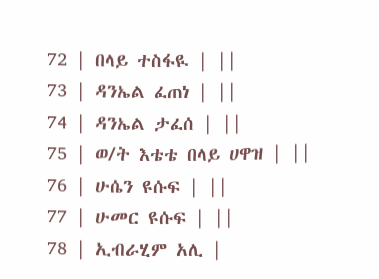72 | በላይ ተስፋዪ | ||
73 | ዳንኤል ፈጠነ | ||
74 | ዳንኤል ታፈሰ | ||
75 | ወ/ት እቴቴ በላይ ሀዋዝ | ||
76 | ሁሴን ዩሱፍ | ||
77 | ሁመር ዩሱፍ | ||
78 | ኢብራሂም አሊ |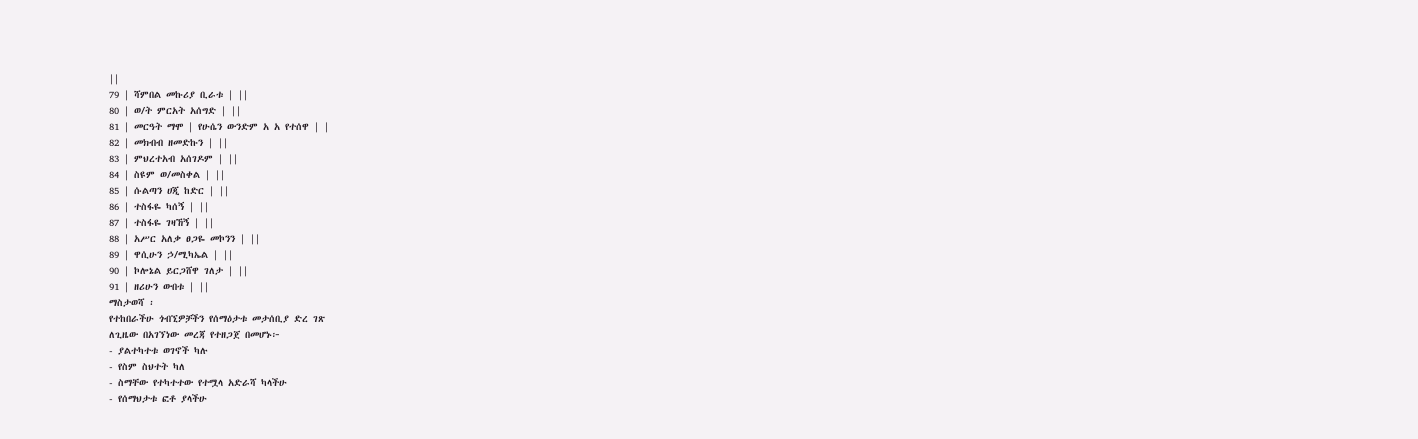||
79 | ሻምበል መኩሪያ ቢራቱ | ||
80 | ወ/ት ምርአት አሰግድ | ||
81 | መርዓት ማሞ | የሁሴን ውንድም አ አ የተሰዋ | |
82 | መክብብ ዘመድኩን | ||
83 | ምህረተአብ አሰገዶም | ||
84 | ስዩም ወ/መስቀል | ||
85 | ሱልጣን ሀጂ ከድር | ||
86 | ተስፋዬ ካሰኝ | ||
87 | ተስፋዬ ገዛኸኝ | ||
88 | አሥር አለቃ ፀጋዬ መኮንን | ||
89 | ዋሲሁን ኃ/ሚካኤል | ||
90 | ኮሎኔል ይርጋሸዋ ገለታ | ||
91 | ዘሪሁን ውበቱ | ||
ማስታወሻ ፡
የተከበራችሁ ጎብኚዎቻችን የሰማዕታቱ መታሰቢያ ድረ ገጽ
ለጊዜው በአገኘነው መረጃ የተዘጋጀ በመሆኑ፦
- ያልተካተቱ ወገኖች ካሉ
- የስም ስህተት ካለ
- ስማቸው የተካተተው የተሟላ አድራሻ ካላችሁ
- የሰማህታቱ ፎቶ ያላችሁ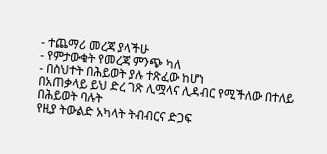- ተጨማሪ መረጃ ያላችሁ
- የምታውቁት የመረጃ ምንጭ ካለ
- በስህተት በሕይወት ያሉ ተጽፈው ከሆነ
በአጠቃላይ ይህ ድረ ገጽ ሊሟላና ሊዳብር የሚችለው በተለይ በሕይወት ባሉት
የዚያ ትውልድ አካላት ትብብርና ድጋፍ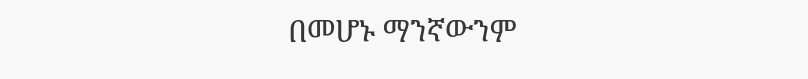በመሆኑ ማንኛውንም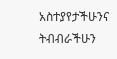አስተያየታችሁንና
ትብብራችሁን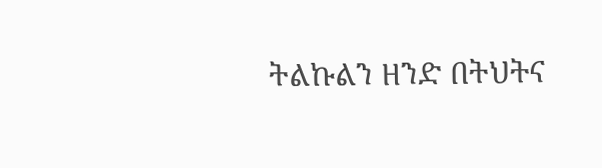ትልኩልን ዘንድ በትህትና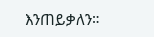እንጠይቃለን።